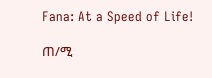Fana: At a Speed of Life!

ጠ/ሚ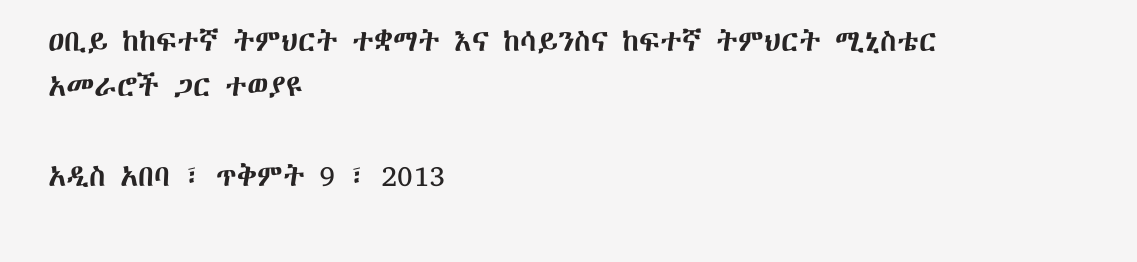ዐቢይ ከከፍተኛ ትምህርት ተቋማት እና ከሳይንስና ከፍተኛ ትምህርት ሚኒስቴር አመራሮች ጋር ተወያዩ

አዲስ አበባ ፣ ጥቅምት 9 ፣ 2013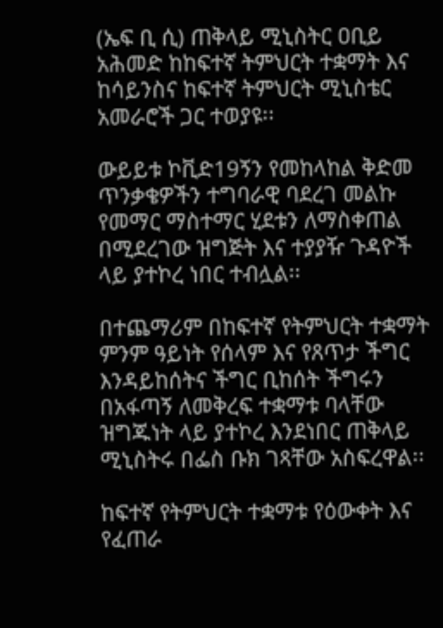(ኤፍ ቢ ሲ) ጠቅላይ ሚኒስትር ዐቢይ አሕመድ ከከፍተኛ ትምህርት ተቋማት እና ከሳይንስና ከፍተኛ ትምህርት ሚኒስቴር አመራሮች ጋር ተወያዩ፡፡

ውይይቱ ኮቪድ19ኝን የመከላከል ቅድመ ጥንቃቄዎችን ተግባራዊ ባደረገ መልኩ የመማር ማስተማር ሂደቱን ለማስቀጠል በሚደረገው ዝግጅት እና ተያያዥ ጉዳዮች ላይ ያተኮረ ነበር ተብሏል፡፡

በተጨማሪም በከፍተኛ የትምህርት ተቋማት ምንም ዓይነት የሰላም እና የጸጥታ ችግር እንዳይከሰትና ችግር ቢከሰት ችግሩን በአፋጣኝ ለመቅረፍ ተቋማቱ ባላቸው ዝግጁነት ላይ ያተኮረ እንደነበር ጠቅላይ ሚኒስትሩ በፌስ ቡክ ገጻቸው አስፍረዋል፡፡

ከፍተኛ የትምህርት ተቋማቱ የዕውቀት እና የፈጠራ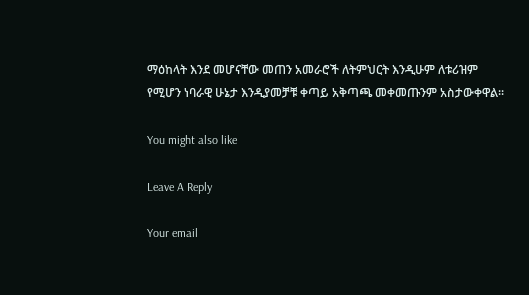ማዕከላት እንደ መሆናቸው መጠን አመራሮች ለትምህርት እንዲሁም ለቱሪዝም የሚሆን ነባራዊ ሁኔታ እንዲያመቻቹ ቀጣይ አቅጣጫ መቀመጡንም አስታውቀዋል፡፡

You might also like

Leave A Reply

Your email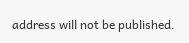address will not be published.